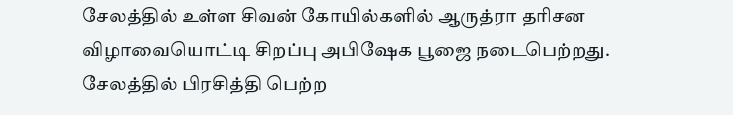சேலத்தில் உள்ள சிவன் கோயில்களில் ஆருத்ரா தரிசன விழாவையொட்டி சிறப்பு அபிஷேக பூஜை நடைபெற்றது.
சேலத்தில் பிரசித்தி பெற்ற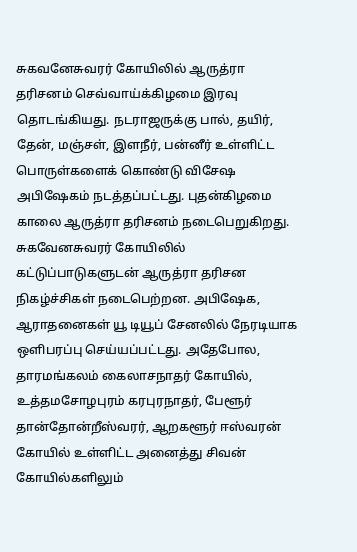சுகவனேசுவரர் கோயிலில் ஆருத்ரா தரிசனம் செவ்வாய்க்கிழமை இரவு தொடங்கியது. நடராஜருக்கு பால், தயிர், தேன், மஞ்சள், இளநீர், பன்னீர் உள்ளிட்ட பொருள்களைக் கொண்டு விசேஷ அபிஷேகம் நடத்தப்பட்டது. புதன்கிழமை காலை ஆருத்ரா தரிசனம் நடைபெறுகிறது.
சுகவேனசுவரர் கோயிலில் கட்டுப்பாடுகளுடன் ஆருத்ரா தரிசன நிகழ்ச்சிகள் நடைபெற்றன. அபிஷேக, ஆராதனைகள் யூ டியூப் சேனலில் நேரடியாக ஒளிபரப்பு செய்யப்பட்டது. அதேபோல, தாரமங்கலம் கைலாசநாதர் கோயில், உத்தமசோழபுரம் கரபுரநாதர், பேளூர் தான்தோன்றீஸ்வரர், ஆறகளூர் ஈஸ்வரன் கோயில் உள்ளிட்ட அனைத்து சிவன் கோயில்களிலும்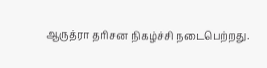ஆருத்ரா தரிசன நிகழ்ச்சி நடைபெற்றது.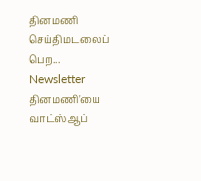தினமணி செய்திமடலைப் பெற... Newsletter
தினமணி'யை வாட்ஸ்ஆப்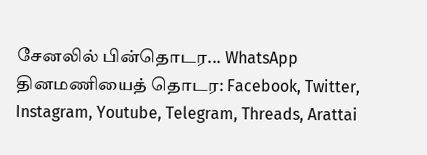சேனலில் பின்தொடர... WhatsApp
தினமணியைத் தொடர: Facebook, Twitter, Instagram, Youtube, Telegram, Threads, Arattai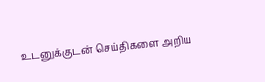உடனுக்குடன் செய்திகளை அறிய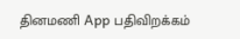தினமணி App பதிவிறக்கம்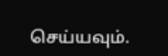செய்யவும்.